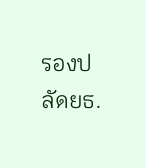รองปลัดยธ.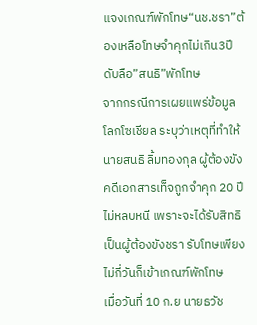แจงเกณฑ์พักโทษ“นช.ชรา”ต้องเหลือโทษจำคุกไม่เกิน3ปี ดับลือ”สนธิ”พักโทษ
จากกรณีการเผยแพร่ข้อมูลโลกโซเชียล ระบุว่าเหตุที่ทำให้นายสนธิ ลิ้มทองกุล ผู้ต้องขัง คดีเอกสารเท็จถูกจำคุก 20 ปี ไม่หลบหนี เพราะจะได้รับสิทธิเป็นผู้ต้องขังชรา รับโทษเพียงไม่กี่วันก็เข้าเกณฑ์พักโทษ
เมื่อวันที่ 10 ก.ย นายธวัช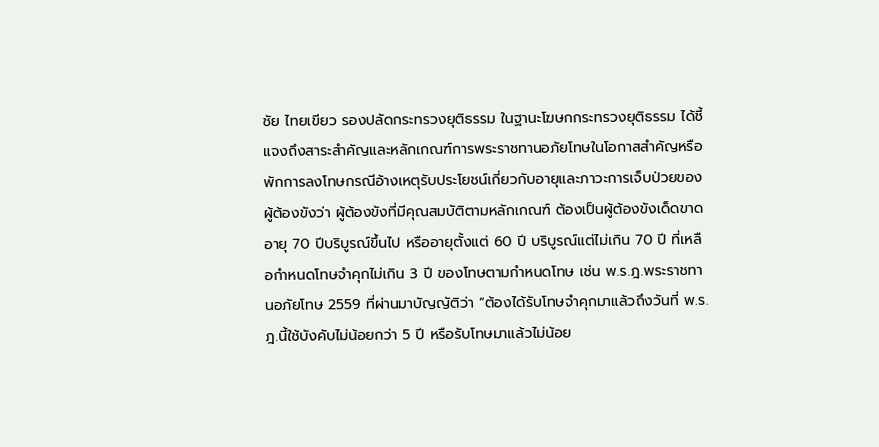ชัย ไทยเขียว รองปลัดกระทรวงยุติธรรม ในฐานะโฆษกกระทรวงยุติธรรม ได้ชี้แจงถึงสาระสำคัญและหลักเกณฑ์การพระราชทานอภัยโทษในโอกาสสำคัญหรือพักการลงโทษกรณีอ้างเหตุรับประโยชน์เกี่ยวกับอายุและภาวะการเจ็บป่วยของผู้ต้องขังว่า ผู้ต้องขังที่มีคุณสมบัติตามหลักเกณฑ์ ต้องเป็นผู้ต้องขังเด็ดขาดอายุ 70 ปีบริบูรณ์ขึ้นไป หรืออายุตั้งแต่ 60 ปี บริบูรณ์แต่ไม่เกิน 70 ปี ที่เหลือกำหนดโทษจำคุกไม่เกิน 3 ปี ของโทษตามกําหนดโทษ เช่น พ.ร.ฎ.พระราชทานอภัยโทษ 2559 ที่ผ่านมาบัญญัติว่า “ต้องได้รับโทษจําคุกมาแล้วถึงวันที่ พ.ร.ฎ.นี้ใช้บังคับไม่น้อยกว่า 5 ปี หรือรับโทษมาแล้วไม่น้อย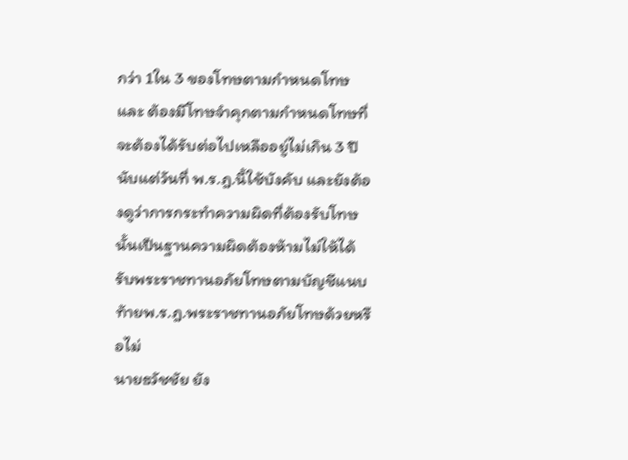กว่า 1ใน 3 ของโทษตามกําหนดโทษ และ ต้องมีโทษจําคุกตามกําหนดโทษที่จะต้องได้รับต่อไปเหลืออยู่ไม่เกิน 3 ปี นับแต่วันที่ พ.ร.ฎ.นี้ใช้บังคับ และยังต้องดูว่าการกระทำความผิดที่ต้องรับโทษนั้นเป็นฐานความผิดต้องห้ามไม่ให้ได้รับพระราชทานอภัยโทษตามบัญชีแนบท้ายพ.ร.ฎ.พระราชทานอภัยโทษด้วยหรือไม่
นายธวัชชัย ยัง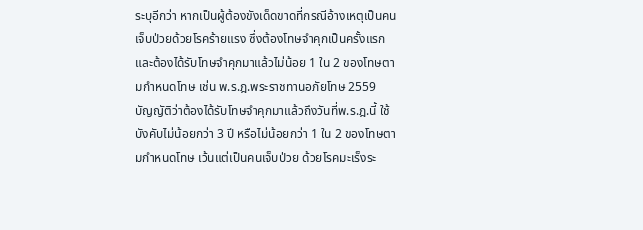ระบุอีกว่า หากเป็นผู้ต้องขังเด็ดขาดที่กรณีอ้างเหตุเป็นคนเจ็บป่วยด้วยโรคร้ายแรง ซึ่งต้องโทษจำคุกเป็นครั้งแรก และต้องได้รับโทษจำคุกมาแล้วไม่น้อย 1 ใน 2 ของโทษตามกำหนดโทษ เช่น พ.ร.ฎ.พระราชทานอภัยโทษ 2559 บัญญัติว่าต้องได้รับโทษจําคุกมาแล้วถึงวันที่พ.ร.ฎ.นี้ ใช้บังคับไม่น้อยกว่า 3 ปี หรือไม่น้อยกว่า 1 ใน 2 ของโทษตามกําหนดโทษ เว้นแต่เป็นคนเจ็บป่วย ด้วยโรคมะเร็งระ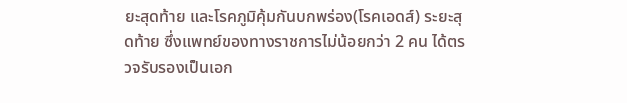ยะสุดท้าย และโรคภูมิคุ้มกันบกพร่อง(โรคเอดส์) ระยะสุดท้าย ซึ่งแพทย์ของทางราชการไม่น้อยกว่า 2 คน ได้ตรวจรับรองเป็นเอก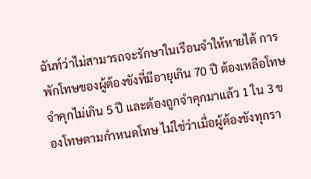ฉันท์ว่าไม่สามารถจะรักษาในเรือนจําให้หายได้ การพักโทษของผู้ต้องขังที่มีอายุเกิน 70 ปี ต้องเหลือโทษจำคุกไม่เกิน 5 ปี และต้องถูกจำคุกมาแล้ว 1 ใน 3 ของโทษตามกําหนดโทษ ไม่ใช่ว่าเมื่อผู้ต้องขังทุกรา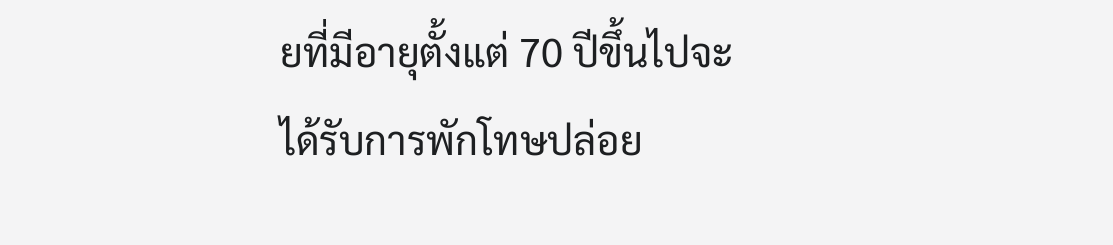ยที่มีอายุตั้งแต่ 70 ปีขึ้นไปจะได้รับการพักโทษปล่อย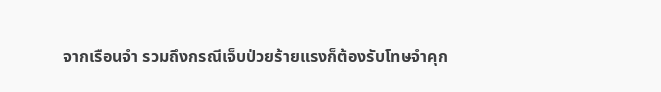จากเรือนจำ รวมถึงกรณีเจ็บป่วยร้ายแรงก็ต้องรับโทษจำคุก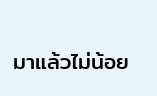มาแล้วไม่น้อย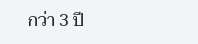กว่า 3 ปี